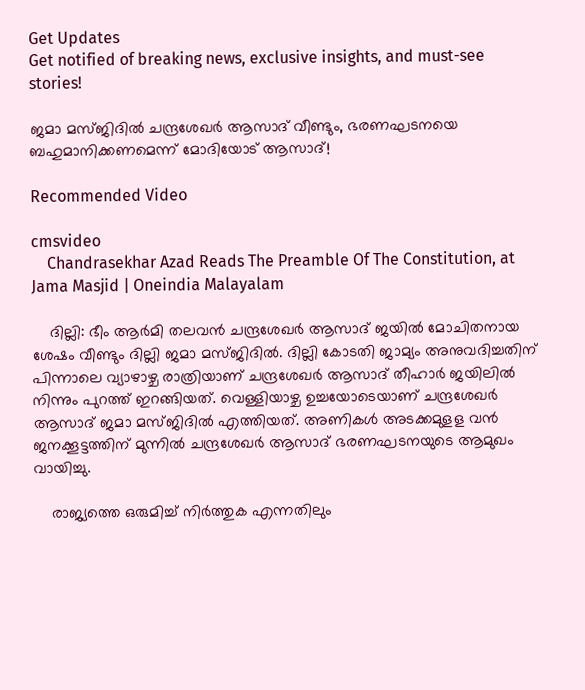Get Updates
Get notified of breaking news, exclusive insights, and must-see stories!

ജമാ മസ്ജിദിൽ ചന്ദ്രശേഖർ ആസാദ് വീണ്ടും, ഭരണഘടനയെ ബഹുമാനിക്കണമെന്ന് മോദിയോട് ആസാദ്!

Recommended Video

cmsvideo
    Chandrasekhar Azad Reads The Preamble Of The Constitution, at Jama Masjid | Oneindia Malayalam

    ദില്ലി: ഭീം ആര്‍മി തലവന്‍ ചന്ദ്രശേഖര്‍ ആസാദ് ജയില്‍ മോചിതനായ ശേഷം വീണ്ടും ദില്ലി ജമാ മസ്ജിദില്‍. ദില്ലി കോടതി ജാമ്യം അനുവദിച്ചതിന് പിന്നാലെ വ്യാഴാഴ്ച രാത്രിയാണ് ചന്ദ്രശേഖര്‍ ആസാദ് തീഹാര്‍ ജയിലില്‍ നിന്നും പുറത്ത് ഇറങ്ങിയത്. വെള്ളിയാഴ്ച ഉച്ചയോടെയാണ് ചന്ദ്രശേഖര്‍ ആസാദ് ജമാ മസ്ജിദില്‍ എത്തിയത്. അണികള്‍ അടക്കമുളള വന്‍ ജനക്കൂട്ടത്തിന് മുന്നില്‍ ചന്ദ്രശേഖര്‍ ആസാദ് ഭരണഘടനയുടെ ആമുഖം വായിച്ചു.

    രാജ്യത്തെ ഒരുമിച്ച് നിര്‍ത്തുക എന്നതിലും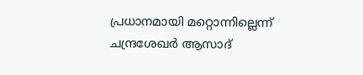പ്രധാനമായി മറ്റൊന്നില്ലെന്ന് ചന്ദ്രശേഖര്‍ ആസാദ്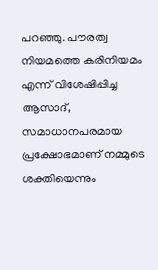പറഞ്ഞു. പൗരത്വ നിയമത്തെ കരിനിയമം എന്ന് വിശേഷിപ്പിച്ച ആസാദ്, സമാധാനപരമായ പ്രക്ഷോഭമാണ് നമ്മുടെ ശക്തിയെന്നും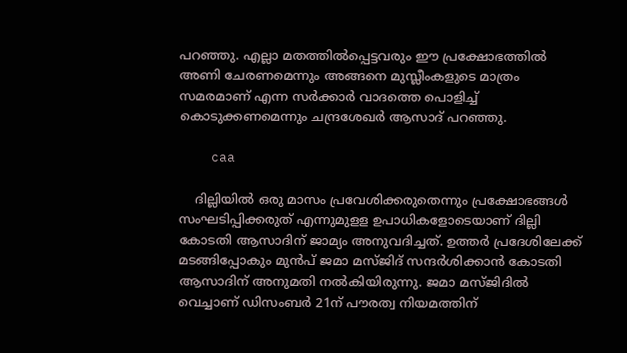പറഞ്ഞു. എല്ലാ മതത്തില്‍പ്പെട്ടവരും ഈ പ്രക്ഷോഭത്തില്‍ അണി ചേരണമെന്നും അങ്ങനെ മുസ്ലീംകളുടെ മാത്രം സമരമാണ് എന്ന സര്‍ക്കാര്‍ വാദത്തെ പൊളിച്ച് കൊടുക്കണമെന്നും ചന്ദ്രശേഖര്‍ ആസാദ് പറഞ്ഞു.

    caa

    ദില്ലിയില്‍ ഒരു മാസം പ്രവേശിക്കരുതെന്നും പ്രക്ഷോഭങ്ങള്‍ സംഘടിപ്പിക്കരുത് എന്നുമുളള ഉപാധികളോടെയാണ് ദില്ലി കോടതി ആസാദിന് ജാമ്യം അനുവദിച്ചത്. ഉത്തര്‍ പ്രദേശിലേക്ക് മടങ്ങിപ്പോകും മുന്‍പ് ജമാ മസ്ജിദ് സന്ദര്‍ശിക്കാന്‍ കോടതി ആസാദിന് അനുമതി നല്‍കിയിരുന്നു. ജമാ മസ്ജിദില്‍ വെച്ചാണ് ഡിസംബര്‍ 21ന് പൗരത്വ നിയമത്തിന്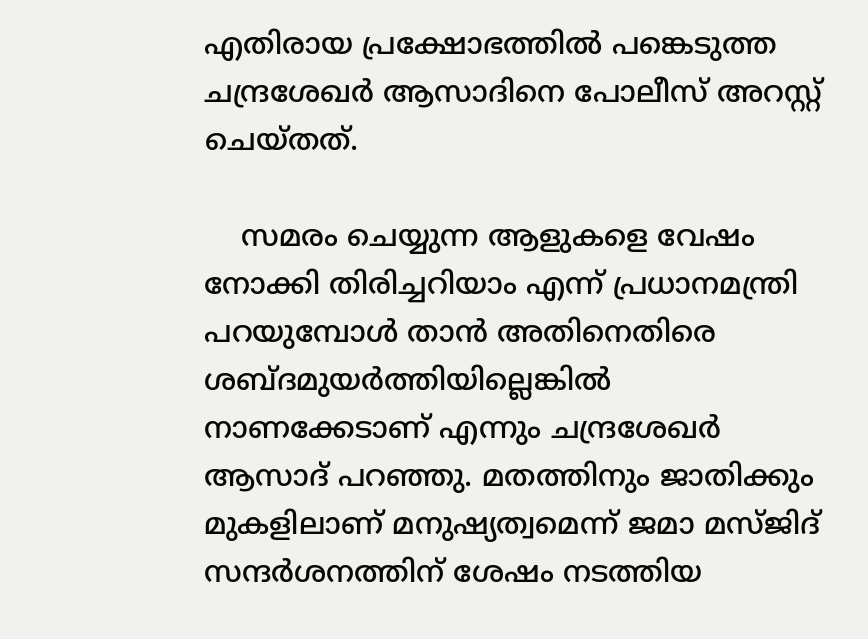എതിരായ പ്രക്ഷോഭത്തില്‍ പങ്കെടുത്ത ചന്ദ്രശേഖര്‍ ആസാദിനെ പോലീസ് അറസ്റ്റ് ചെയ്തത്.

    സമരം ചെയ്യുന്ന ആളുകളെ വേഷം നോക്കി തിരിച്ചറിയാം എന്ന് പ്രധാനമന്ത്രി പറയുമ്പോള്‍ താന്‍ അതിനെതിരെ ശബ്ദമുയര്‍ത്തിയില്ലെങ്കില്‍ നാണക്കേടാണ് എന്നും ചന്ദ്രശേഖര്‍ ആസാദ് പറഞ്ഞു. മതത്തിനും ജാതിക്കും മുകളിലാണ് മനുഷ്യത്വമെന്ന് ജമാ മസ്ജിദ് സന്ദര്‍ശനത്തിന് ശേഷം നടത്തിയ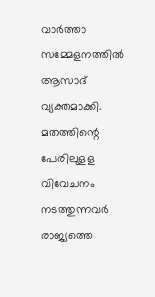വാര്‍ത്താ സമ്മേളനത്തില്‍ ആസാദ് വ്യക്തമാക്കി. മതത്തിന്റെ പേരിലുളള വിവേചനം നടത്തുന്നവര്‍ രാജ്യത്തെ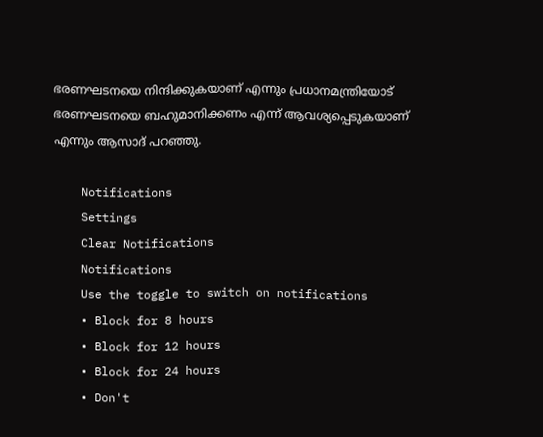ഭരണഘടനയെ നിന്ദിക്കുകയാണ് എന്നും പ്രധാനമന്ത്രിയോട് ഭരണഘടനയെ ബഹുമാനിക്കണം എന്ന് ആവശ്യപ്പെടുകയാണ് എന്നും ആസാദ് പറഞ്ഞു.

    Notifications
    Settings
    Clear Notifications
    Notifications
    Use the toggle to switch on notifications
    • Block for 8 hours
    • Block for 12 hours
    • Block for 24 hours
    • Don't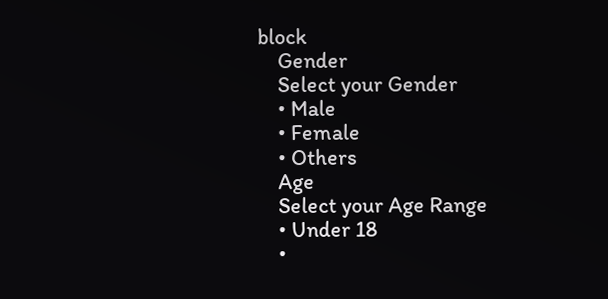block
    Gender
    Select your Gender
    • Male
    • Female
    • Others
    Age
    Select your Age Range
    • Under 18
    •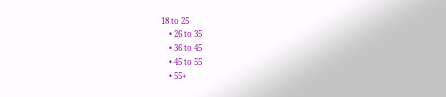18 to 25
    • 26 to 35
    • 36 to 45
    • 45 to 55
    • 55+